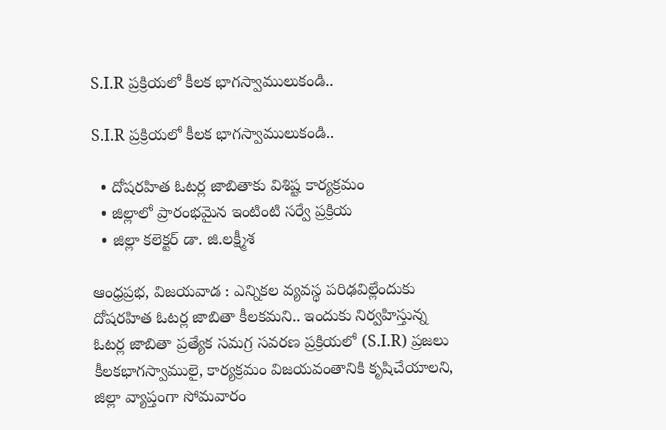S.I.R ప్ర‌క్రియ‌లో కీల‌క భాగ‌స్వాములుకండి..

S.I.R ప్ర‌క్రియ‌లో కీల‌క భాగ‌స్వాములుకండి..

  • దోష‌ర‌హిత ఓట‌ర్ల జాబితాకు విశిష్ట కార్య‌క్ర‌మం
  • జిల్లాలో ప్రారంభ‌మైన ఇంటింటి స‌ర్వే ప్ర‌క్రియ‌
  • జిల్లా క‌లెక్ట‌ర్ డా. జి.ల‌క్ష్మీశ‌

ఆంధ్రప్రభ, విజయవాడ : ఎన్నిక‌ల వ్య‌వ‌స్థ ప‌రిఢ‌విల్లేందుకు దోష‌ర‌హిత ఓట‌ర్ల జాబితా కీల‌క‌మ‌ని.. ఇందుకు నిర్వ‌హిస్తున్న ఓట‌ర్ల జాబితా ప్ర‌త్యేక స‌మ‌గ్ర స‌వ‌ర‌ణ ప్ర‌క్రియ‌లో (S.I.R) ప్ర‌జ‌లు కీల‌క‌భాగ‌స్వాములై, కార్య‌క్ర‌మం విజ‌య‌వంతానికి కృషిచేయాల‌ని, జిల్లా వ్యాప్తంగా సోమ‌వారం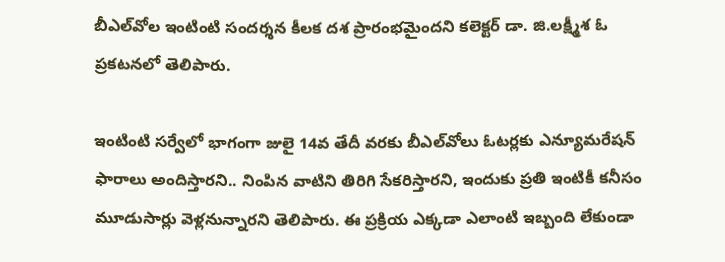బీఎల్‌వోల ఇంటింటి సంద‌ర్శ‌న కీల‌క ద‌శ ప్రారంభ‌మైంద‌ని క‌లెక్ట‌ర్ డా. జి.ల‌క్ష్మీశ ఓ ప్ర‌క‌ట‌న‌లో తెలిపారు.

ఇంటింటి స‌ర్వేలో భాగంగా జులై 14వ తేదీ వ‌ర‌కు బీఎల్‌వోలు ఓట‌ర్ల‌కు ఎన్యూమ‌రేష‌న్ ఫారాలు అందిస్తార‌ని.. నింపిన వాటిని తిరిగి సేక‌రిస్తార‌ని, ఇందుకు ప్రతి ఇంటికీ కనీసం మూడుసార్లు వెళ్లనున్నార‌ని తెలిపారు. ఈ ప్ర‌క్రియ ఎక్క‌డా ఎలాంటి ఇబ్బంది లేకుండా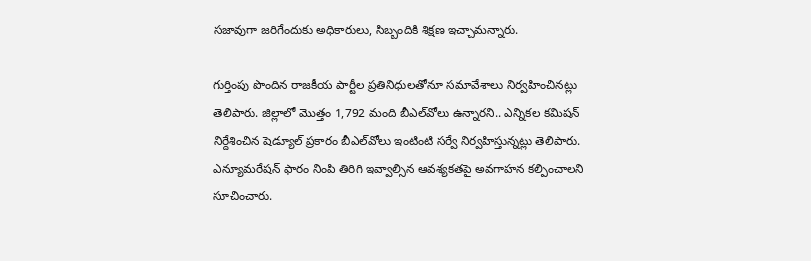స‌జావుగా జ‌రిగేందుకు అధికారులు, సిబ్బందికి శిక్ష‌ణ ఇచ్చామ‌న్నారు.

గుర్తింపు పొందిన రాజ‌కీయ పార్టీల ప్ర‌తినిధుల‌తోనూ స‌మావేశాలు నిర్వ‌హించిన‌ట్లు తెలిపారు. జిల్లాలో మొత్తం 1,792 మంది బీఎల్‌వోలు ఉన్నార‌ని.. ఎన్నిక‌ల క‌మిష‌న్ నిర్దేశించిన షెడ్యూల్ ప్ర‌కారం బీఎల్‌వోలు ఇంటింటి స‌ర్వే నిర్వ‌హిస్తున్న‌ట్లు తెలిపారు. ఎన్యూమరేషన్ ఫారం నింపి తిరిగి ఇవ్వాల్సిన ఆవ‌శ్య‌క‌త‌పై అవగాహ‌న క‌ల్పించాల‌ని సూచించారు.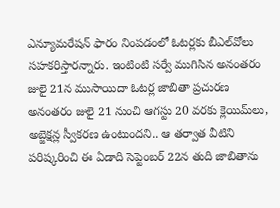ఎన్యూమరేష‌న్ ఫారం నింప‌డంలో ఓట‌ర్ల‌కు బీఎల్‌వోలు స‌హ‌క‌రిస్తార‌న్నారు. ఇంటింటి స‌ర్వే ముగిసిన అనంత‌రం జులై 21న ముసాయిదా ఓట‌ర్ల జాబితా ప్ర‌చుర‌ణ అనంత‌రం జులై 21 నుంచి ఆగ‌స్టు 20 వ‌ర‌కు క్లెయిమ్‌లు, అబ్జెక్ష‌న్ల స్వీక‌ర‌ణ ఉంటుంద‌ని.. ఆ త‌ర్వాత వీటిని ప‌రిష్క‌రించి ఈ ఏడాది సెప్టెంబ‌ర్ 22న తుది జాబితాను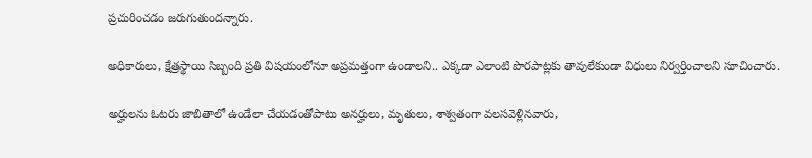ప్ర‌చురించ‌డం జ‌రుగుతుంద‌న్నారు.

అధికారులు, క్షేత్ర‌స్థాయి సిబ్బంది ప్ర‌తి విష‌యంలోనూ అప్ర‌మ‌త్తంగా ఉండాల‌ని.. ఎక్క‌డా ఎలాంటి పొర‌పాట్ల‌కు తావులేకుండా విధులు నిర్వ‌ర్తించాల‌ని సూచించారు.

అర్హుల‌ను ఓట‌రు జాబితాలో ఉండేలా చేయ‌డంతోపాటు అన‌ర్హులు, మృతులు, శాశ్వ‌తంగా వ‌ల‌స‌వెళ్లినవారు,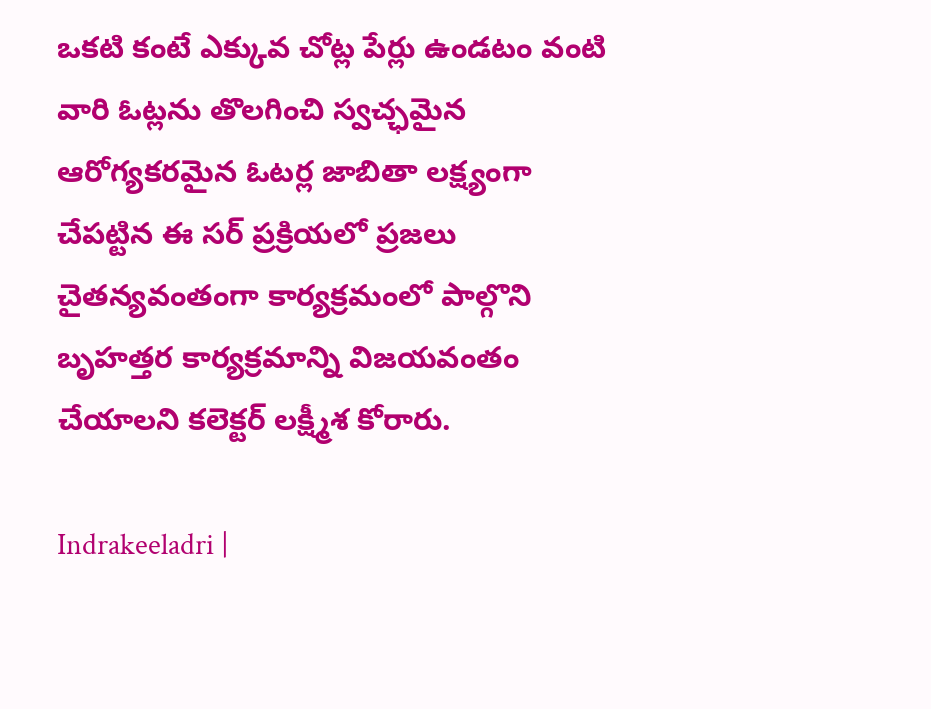ఒకటి కంటే ఎక్కువ చోట్ల పేర్లు ఉండ‌టం వంటి వారి ఓట్ల‌ను తొల‌గించి స్వ‌చ్ఛ‌మైన ఆరోగ్య‌క‌ర‌మైన ఓట‌ర్ల జాబితా ల‌క్ష్యంగా చేప‌ట్టిన ఈ స‌ర్ ప్ర‌క్రియ‌లో ప్ర‌జ‌లు చైత‌న్య‌వంతంగా కార్య‌క్ర‌మంలో పాల్గొని బృహ‌త్తర కార్య‌క్ర‌మాన్ని విజ‌య‌వంతం చేయాల‌ని క‌లెక్ట‌ర్ ల‌క్ష్మీశ కోరారు.

Indrakeeladri |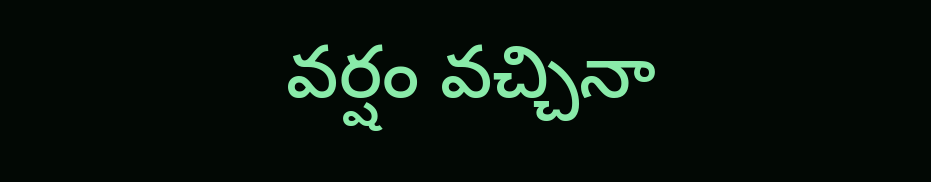వర్షం వచ్చినా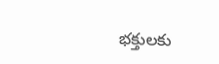భక్తులకు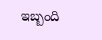ఇబ్బంది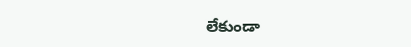లేకుండా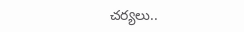చర్యలు..